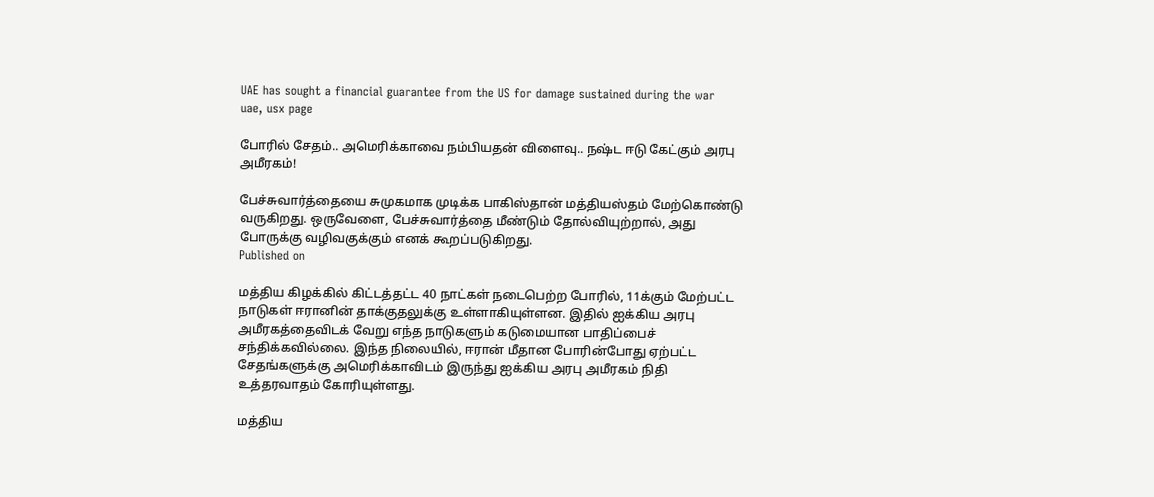UAE has sought a financial guarantee from the US for damage sustained during the war
uae, usx page

போரில் சேதம்.. அமெரிக்காவை நம்பியதன் விளைவு.. நஷ்ட ஈடு கேட்கும் அரபு அமீரகம்!

பேச்சுவார்த்தையை சுமுகமாக முடிக்க பாகிஸ்தான் மத்தியஸ்தம் மேற்கொண்டு வருகிறது. ஒருவேளை, பேச்சுவார்த்தை மீண்டும் தோல்வியுற்றால், அது போருக்கு வழிவகுக்கும் எனக் கூறப்படுகிறது.
Published on

மத்திய கிழக்கில் கிட்டத்தட்ட 40 நாட்கள் நடைபெற்ற போரில், 11க்கும் மேற்பட்ட நாடுகள் ஈரானின் தாக்குதலுக்கு உள்ளாகியுள்ளன. இதில் ஐக்கிய அரபு அமீரகத்தைவிடக் வேறு எந்த நாடுகளும் கடுமையான பாதிப்பைச் சந்திக்கவில்லை. இந்த நிலையில், ஈரான் மீதான போரின்போது ஏற்பட்ட சேதங்களுக்கு அமெரிக்காவிடம் இருந்து ஐக்கிய அரபு அமீரகம் நிதி உத்தரவாதம் கோரியுள்ளது.

மத்திய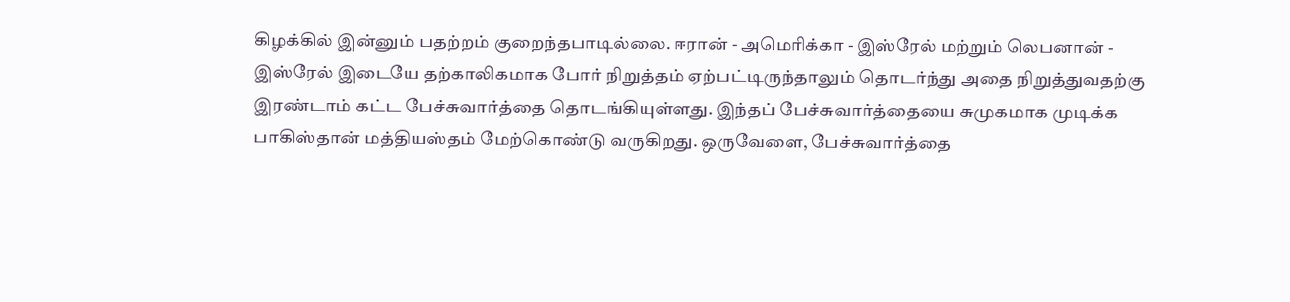கிழக்கில் இன்னும் பதற்றம் குறைந்தபாடில்லை. ஈரான் - அமெரிக்கா - இஸ்ரேல் மற்றும் லெபனான் - இஸ்ரேல் இடையே தற்காலிகமாக போர் நிறுத்தம் ஏற்பட்டிருந்தாலும் தொடர்ந்து அதை நிறுத்துவதற்கு இரண்டாம் கட்ட பேச்சுவார்த்தை தொடங்கியுள்ளது. இந்தப் பேச்சுவார்த்தையை சுமுகமாக முடிக்க பாகிஸ்தான் மத்தியஸ்தம் மேற்கொண்டு வருகிறது. ஒருவேளை, பேச்சுவார்த்தை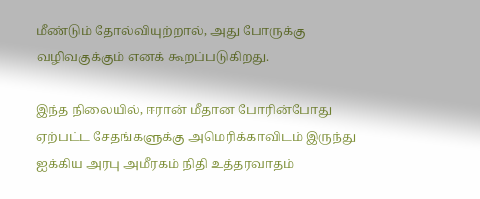மீண்டும் தோல்வியுற்றால், அது போருக்கு வழிவகுக்கும் எனக் கூறப்படுகிறது.

இந்த நிலையில், ஈரான் மீதான போரின்போது ஏற்பட்ட சேதங்களுக்கு அமெரிக்காவிடம் இருந்து ஐக்கிய அரபு அமீரகம் நிதி உத்தரவாதம்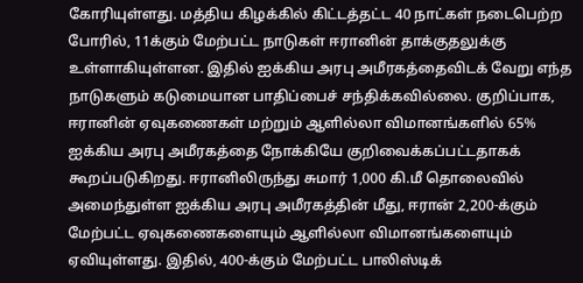கோரியுள்ளது. மத்திய கிழக்கில் கிட்டத்தட்ட 40 நாட்கள் நடைபெற்ற போரில், 11க்கும் மேற்பட்ட நாடுகள் ஈரானின் தாக்குதலுக்கு உள்ளாகியுள்ளன. இதில் ஐக்கிய அரபு அமீரகத்தைவிடக் வேறு எந்த நாடுகளும் கடுமையான பாதிப்பைச் சந்திக்கவில்லை. குறிப்பாக, ஈரானின் ஏவுகணைகள் மற்றும் ஆளில்லா விமானங்களில் 65% ஐக்கிய அரபு அமீரகத்தை நோக்கியே குறிவைக்கப்பட்டதாகக் கூறப்படுகிறது. ஈரானிலிருந்து சுமார் 1,000 கி.மீ தொலைவில் அமைந்துள்ள ஐக்கிய அரபு அமீரகத்தின் மீது, ஈரான் 2,200-க்கும் மேற்பட்ட ஏவுகணைகளையும் ஆளில்லா விமானங்களையும் ஏவியுள்ளது. இதில், 400-க்கும் மேற்பட்ட பாலிஸ்டிக்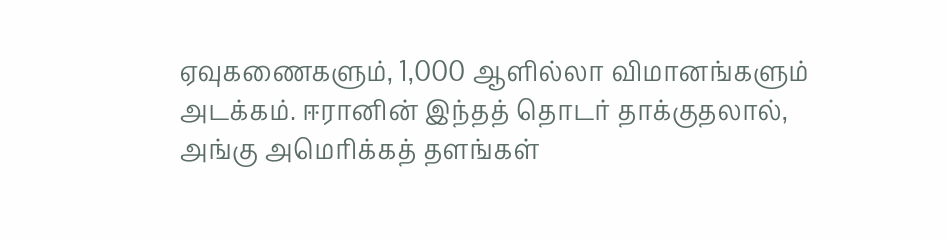ஏவுகணைகளும், 1,000 ஆளில்லா விமானங்களும் அடக்கம். ஈரானின் இந்தத் தொடர் தாக்குதலால், அங்கு அமெரிக்கத் தளங்கள்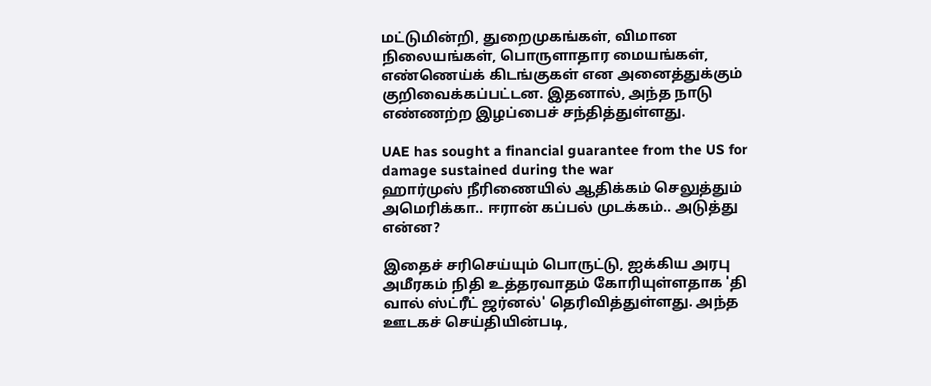மட்டுமின்றி, துறைமுகங்கள், விமான நிலையங்கள், பொருளாதார மையங்கள், எண்ணெய்க் கிடங்குகள் என அனைத்துக்கும் குறிவைக்கப்பட்டன. இதனால், அந்த நாடு எண்ணற்ற இழப்பைச் சந்தித்துள்ளது.

UAE has sought a financial guarantee from the US for damage sustained during the war
ஹார்முஸ் நீரிணையில் ஆதிக்கம் செலுத்தும் அமெரிக்கா.. ஈரான் கப்பல் முடக்கம்.. அடுத்து என்ன?

இதைச் சரிசெய்யும் பொருட்டு, ஐக்கிய அரபு அமீரகம் நிதி உத்தரவாதம் கோரியுள்ளதாக 'தி வால் ஸ்ட்ரீட் ஜர்னல்' தெரிவித்துள்ளது. அந்த ஊடகச் செய்தியின்படி,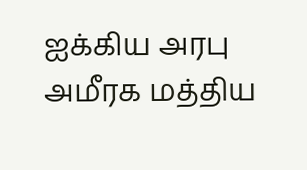ஐக்கிய அரபு அமீரக மத்திய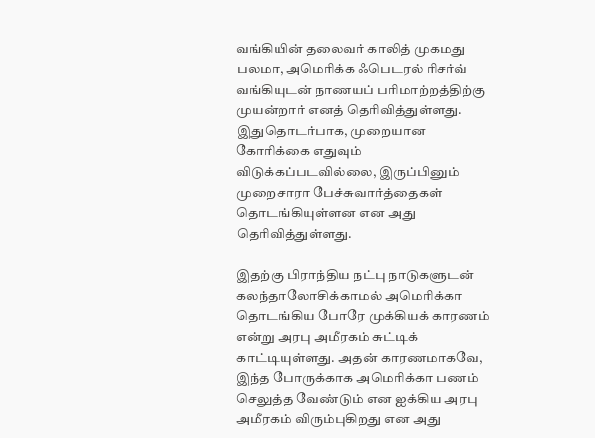வங்கியின் தலைவர் காலித் முகமது பலமா, அமெரிக்க ஃபெடரல் ரிசர்வ் வங்கியுடன் நாணயப் பரிமாற்றத்திற்கு முயன்றார் எனத் தெரிவித்துள்ளது. இதுதொடர்பாக, முறையான கோரிக்கை எதுவும் விடுக்கப்படவில்லை, இருப்பினும் முறைசாரா பேச்சுவார்த்தைகள் தொடங்கியுள்ளன என அது தெரிவித்துள்ளது.

இதற்கு பிராந்திய நட்பு நாடுகளுடன் கலந்தாலோசிக்காமல் அமெரிக்கா தொடங்கிய போரே முக்கியக் காரணம் என்று அரபு அமீரகம் சுட்டிக் காட்டியுள்ளது. அதன் காரணமாகவே, இந்த போருக்காக அமெரிக்கா பணம் செலுத்த வேண்டும் என ஐக்கிய அரபு அமீரகம் விரும்புகிறது என அது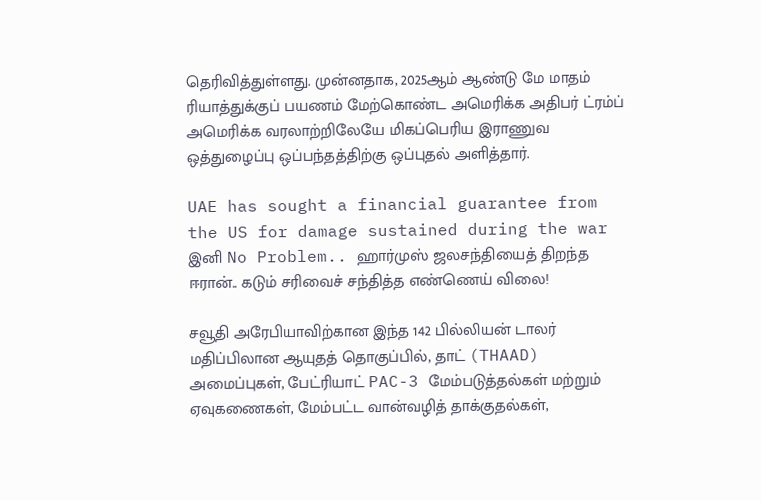தெரிவித்துள்ளது. முன்னதாக, 2025ஆம் ஆண்டு மே மாதம் ரியாத்துக்குப் பயணம் மேற்கொண்ட அமெரிக்க அதிபர் ட்ரம்ப் அமெரிக்க வரலாற்றிலேயே மிகப்பெரிய இராணுவ ஒத்துழைப்பு ஒப்பந்தத்திற்கு ஒப்புதல் அளித்தார்.

UAE has sought a financial guarantee from the US for damage sustained during the war
இனி No Problem.. ஹார்முஸ் ஜலசந்தியைத் திறந்த ஈரான்.. கடும் சரிவைச் சந்தித்த எண்ணெய் விலை!

சவூதி அரேபியாவிற்கான இந்த 142 பில்லியன் டாலர் மதிப்பிலான ஆயுதத் தொகுப்பில், தாட் (THAAD) அமைப்புகள், பேட்ரியாட் PAC-3 மேம்படுத்தல்கள் மற்றும் ஏவுகணைகள், மேம்பட்ட வான்வழித் தாக்குதல்கள்,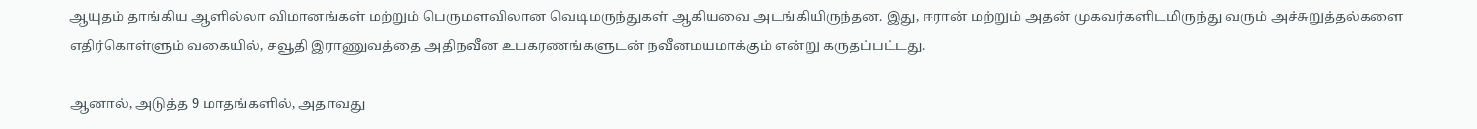ஆயுதம் தாங்கிய ஆளில்லா விமானங்கள் மற்றும் பெருமளவிலான வெடிமருந்துகள் ஆகியவை அடங்கியிருந்தன. இது, ஈரான் மற்றும் அதன் முகவர்களிடமிருந்து வரும் அச்சுறுத்தல்களை எதிர்கொள்ளும் வகையில், சவூதி இராணுவத்தை அதிநவீன உபகரணங்களுடன் நவீனமயமாக்கும் என்று கருதப்பட்டது.

ஆனால், அடுத்த 9 மாதங்களில், அதாவது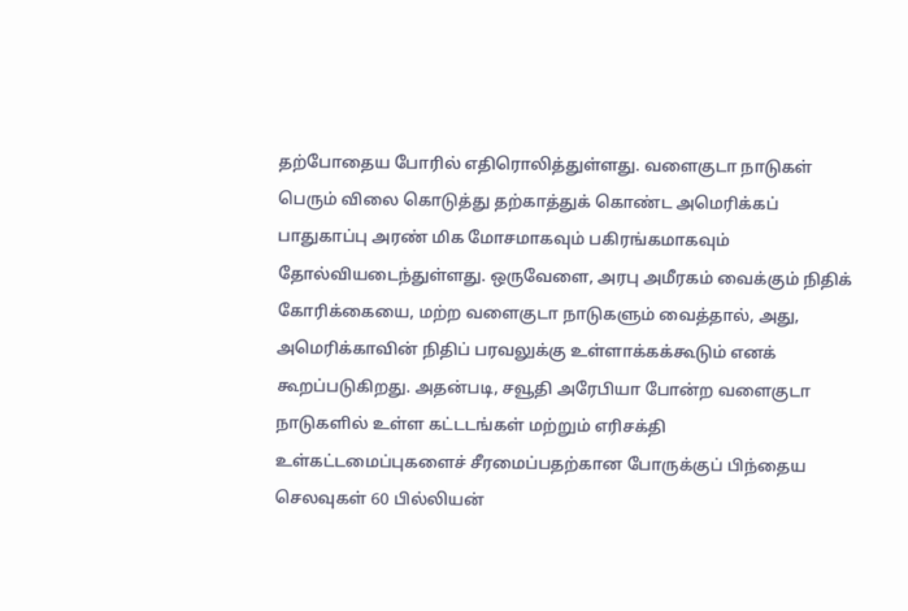தற்போதைய போரில் எதிரொலித்துள்ளது. வளைகுடா நாடுகள் பெரும் விலை கொடுத்து தற்காத்துக் கொண்ட அமெரிக்கப் பாதுகாப்பு அரண் மிக மோசமாகவும் பகிரங்கமாகவும் தோல்வியடைந்துள்ளது. ஒருவேளை, அரபு அமீரகம் வைக்கும் நிதிக் கோரிக்கையை, மற்ற வளைகுடா நாடுகளும் வைத்தால், அது, அமெரிக்காவின் நிதிப் பரவலுக்கு உள்ளாக்கக்கூடும் எனக் கூறப்படுகிறது. அதன்படி, சவூதி அரேபியா போன்ற வளைகுடா நாடுகளில் உள்ள கட்டடங்கள் மற்றும் எரிசக்தி உள்கட்டமைப்புகளைச் சீரமைப்பதற்கான போருக்குப் பிந்தைய செலவுகள் 60 பில்லியன்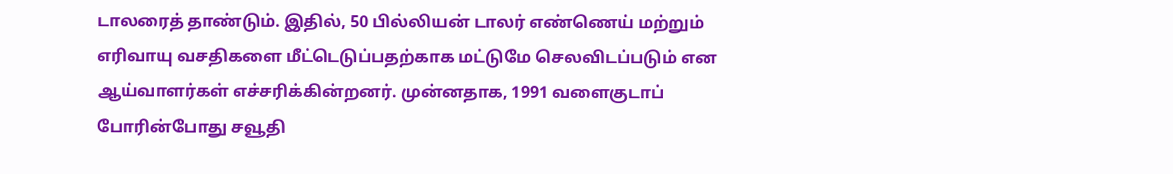டாலரைத் தாண்டும். இதில், 50 பில்லியன் டாலர் எண்ணெய் மற்றும் எரிவாயு வசதிகளை மீட்டெடுப்பதற்காக மட்டுமே செலவிடப்படும் என ஆய்வாளர்கள் எச்சரிக்கின்றனர். முன்னதாக, 1991 வளைகுடாப் போரின்போது சவூதி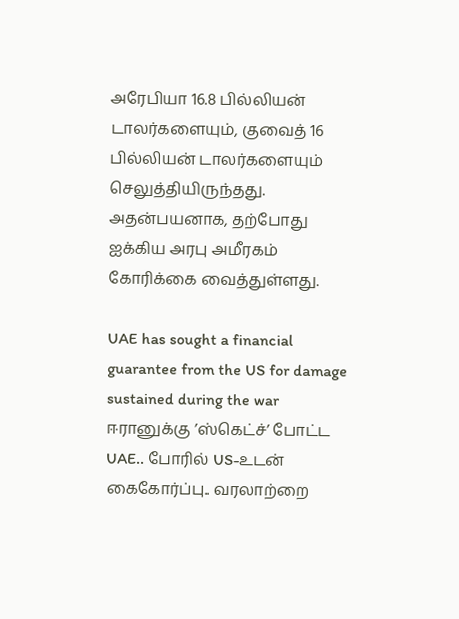அரேபியா 16.8 பில்லியன் டாலர்களையும், குவைத் 16 பில்லியன் டாலர்களையும் செலுத்தியிருந்தது. அதன்பயனாக, தற்போது ஐக்கிய அரபு அமீரகம் கோரிக்கை வைத்துள்ளது.

UAE has sought a financial guarantee from the US for damage sustained during the war
ஈரானுக்கு ’ஸ்கெட்ச்’ போட்ட UAE.. போரில் US-உடன் கைகோர்ப்பு.. வரலாற்றை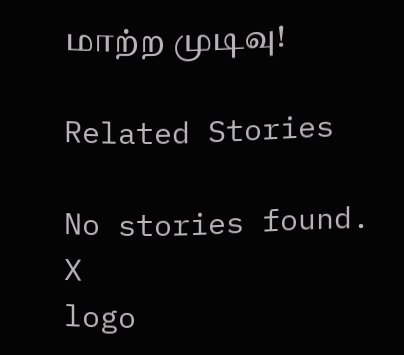மாற்ற முடிவு!

Related Stories

No stories found.
X
logo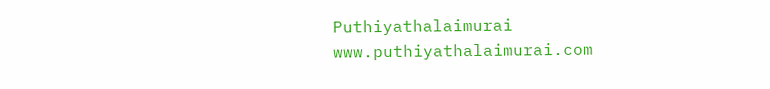Puthiyathalaimurai
www.puthiyathalaimurai.com